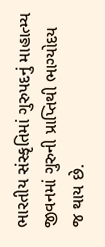ભારતીય સંસ્કૃતિમાં ગુરુપદનું માહાત્મ્ય
જીવનમાં ગુરુની પ્રાપ્તિથી ભાગ્યોદય જ થાય છે.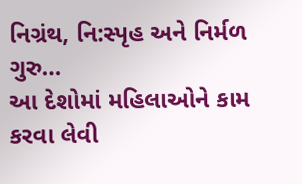નિગ્રંથ, નિ:સ્પૃહ અને નિર્મળ ગુરુ…
આ દેશોમાં મહિલાઓને કામ કરવા લેવી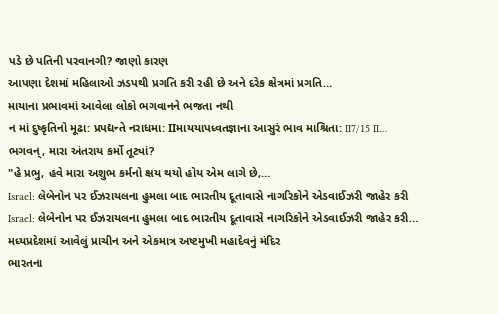પડે છે પતિની પરવાનગી? જાણો કારણ
આપણા દેશમાં મહિલાઓ ઝડપથી પ્રગતિ કરી રહી છે અને દરેક ક્ષેત્રમાં પ્રગતિ…
માયાના પ્રભાવમાં આવેલા લોકો ભગવાનને ભજતા નથી
ન માં દુષ્કૃતિનો મૂઢા: પ્રપદ્યન્તે નરાધમા: IIમાયયાપધ્વતજ્ઞાના આસુરં ભાવ માશ્રિતા: II7/15 II…
ભગવન્, મારા અંતરાય કર્મો તૂટ્યાં?
"હે પ્રભુ, હવે મારા અશુભ કર્મનો ક્ષય થયો હોય એમ લાગે છે,…
Israel: લેબેનોન પર ઈઝરાયલના હુમલા બાદ ભારતીય દૂતાવાસે નાગરિકોને એડવાઈઝરી જાહેર કરી
Israel: લેબેનોન પર ઈઝરાયલના હુમલા બાદ ભારતીય દૂતાવાસે નાગરિકોને એડવાઈઝરી જાહેર કરી…
મધ્યપ્રદેશમાં આવેલું પ્રાચીન અને એકમાત્ર અષ્ટમુખી મહાદેવનું મંદિર
ભારતના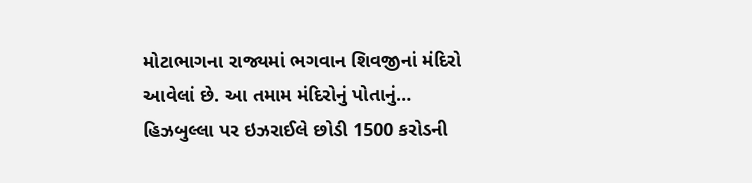મોટાભાગના રાજ્યમાં ભગવાન શિવજીનાં મંદિરો આવેલાં છે. આ તમામ મંદિરોનું પોતાનું…
હિઝબુલ્લા પર ઇઝરાઈલે છોડી 1500 કરોડની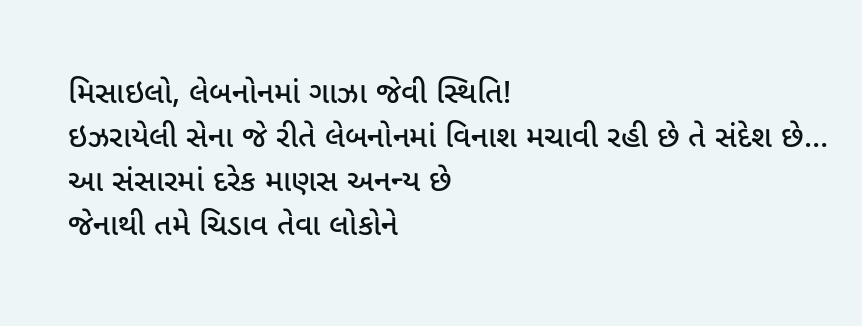મિસાઇલો, લેબનોનમાં ગાઝા જેવી સ્થિતિ!
ઇઝરાયેલી સેના જે રીતે લેબનોનમાં વિનાશ મચાવી રહી છે તે સંદેશ છે…
આ સંસારમાં દરેક માણસ અનન્ય છે
જેનાથી તમે ચિડાવ તેવા લોકોને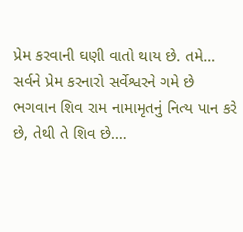પ્રેમ કરવાની ઘણી વાતો થાય છે. તમે…
સર્વને પ્રેમ કરનારો સર્વેશ્વરને ગમે છે
ભગવાન શિવ રામ નામામૃતનું નિત્ય પાન કરે છે, તેથી તે શિવ છે.…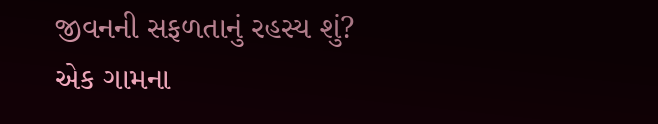જીવનની સફળતાનું રહસ્ય શું?
એક ગામના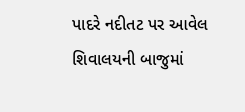પાદરે નદીતટ પર આવેલ શિવાલયની બાજુમાં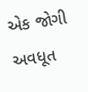એક જોગી અવધૂત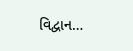વિદ્વાન…